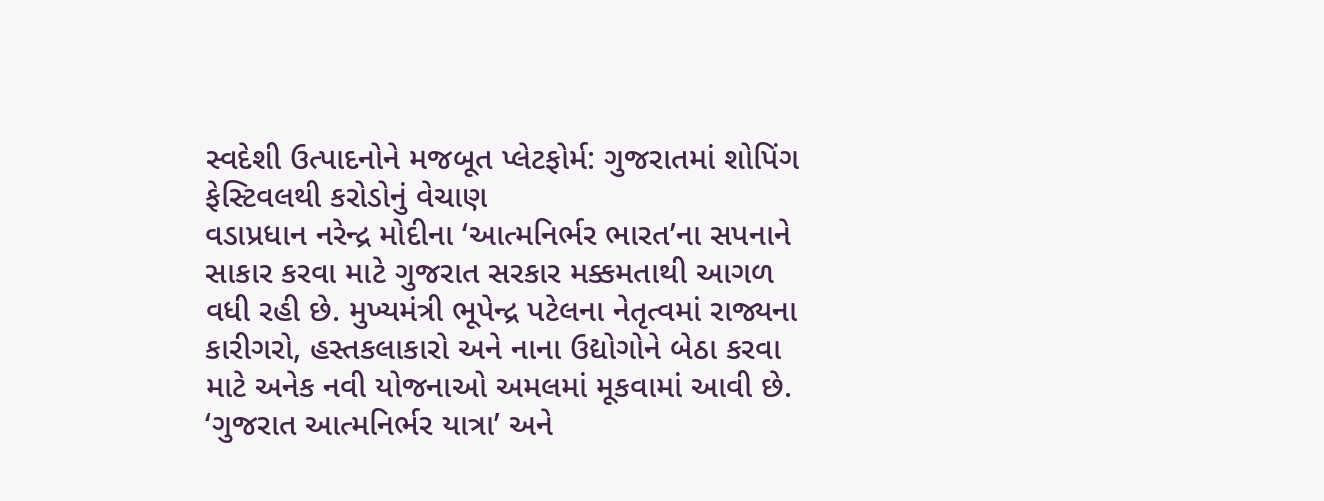સ્વદેશી ઉત્પાદનોને મજબૂત પ્લેટફોર્મ: ગુજરાતમાં શોપિંગ ફેસ્ટિવલથી કરોડોનું વેચાણ
વડાપ્રધાન નરેન્દ્ર મોદીના ‘આત્મનિર્ભર ભારત’ના સપનાને સાકાર કરવા માટે ગુજરાત સરકાર મક્કમતાથી આગળ વધી રહી છે. મુખ્યમંત્રી ભૂપેન્દ્ર પટેલના નેતૃત્વમાં રાજ્યના કારીગરો, હસ્તકલાકારો અને નાના ઉદ્યોગોને બેઠા કરવા માટે અનેક નવી યોજનાઓ અમલમાં મૂકવામાં આવી છે. ‘ગુજરાત આત્મનિર્ભર યાત્રા’ અને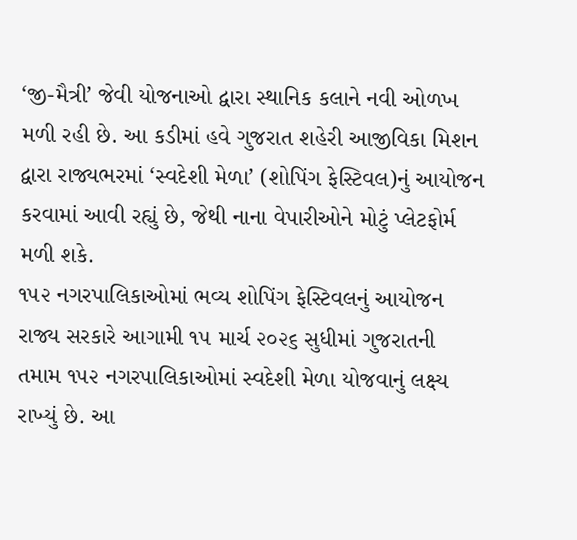‘જી-મૈત્રી’ જેવી યોજનાઓ દ્વારા સ્થાનિક કલાને નવી ઓળખ મળી રહી છે. આ કડીમાં હવે ગુજરાત શહેરી આજીવિકા મિશન દ્વારા રાજ્યભરમાં ‘સ્વદેશી મેળા’ (શોપિંગ ફેસ્ટિવલ)નું આયોજન કરવામાં આવી રહ્યું છે, જેથી નાના વેપારીઓને મોટું પ્લેટફોર્મ મળી શકે.
૧૫૨ નગરપાલિકાઓમાં ભવ્ય શોપિંગ ફેસ્ટિવલનું આયોજન
રાજ્ય સરકારે આગામી ૧૫ માર્ચ ૨૦૨૬ સુધીમાં ગુજરાતની તમામ ૧૫૨ નગરપાલિકાઓમાં સ્વદેશી મેળા યોજવાનું લક્ષ્ય રાખ્યું છે. આ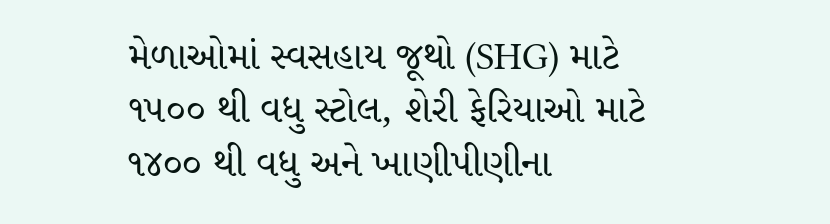મેળાઓમાં સ્વસહાય જૂથો (SHG) માટે ૧૫૦૦ થી વધુ સ્ટોલ, શેરી ફેરિયાઓ માટે ૧૪૦૦ થી વધુ અને ખાણીપીણીના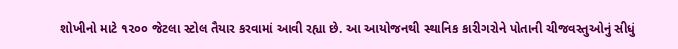શોખીનો માટે ૧૨૦૦ જેટલા સ્ટોલ તૈયાર કરવામાં આવી રહ્યા છે. આ આયોજનથી સ્થાનિક કારીગરોને પોતાની ચીજવસ્તુઓનું સીધું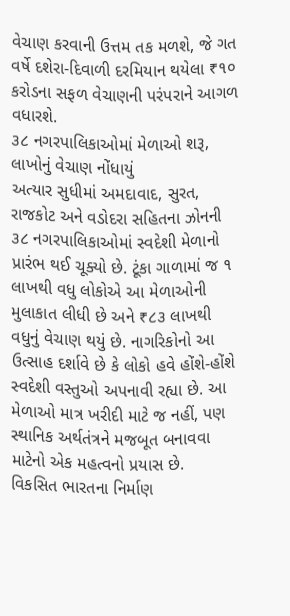વેચાણ કરવાની ઉત્તમ તક મળશે, જે ગત વર્ષે દશેરા-દિવાળી દરમિયાન થયેલા ₹૧૦ કરોડના સફળ વેચાણની પરંપરાને આગળ વધારશે.
૩૮ નગરપાલિકાઓમાં મેળાઓ શરૂ, લાખોનું વેચાણ નોંધાયું
અત્યાર સુધીમાં અમદાવાદ, સુરત, રાજકોટ અને વડોદરા સહિતના ઝોનની ૩૮ નગરપાલિકાઓમાં સ્વદેશી મેળાનો પ્રારંભ થઈ ચૂક્યો છે. ટૂંકા ગાળામાં જ ૧ લાખથી વધુ લોકોએ આ મેળાઓની મુલાકાત લીધી છે અને ₹૮૩ લાખથી વધુનું વેચાણ થયું છે. નાગરિકોનો આ ઉત્સાહ દર્શાવે છે કે લોકો હવે હોંશે-હોંશે સ્વદેશી વસ્તુઓ અપનાવી રહ્યા છે. આ મેળાઓ માત્ર ખરીદી માટે જ નહીં, પણ સ્થાનિક અર્થતંત્રને મજબૂત બનાવવા માટેનો એક મહત્વનો પ્રયાસ છે.
વિકસિત ભારતના નિર્માણ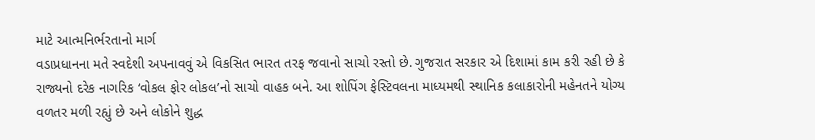માટે આત્મનિર્ભરતાનો માર્ગ
વડાપ્રધાનના મતે સ્વદેશી અપનાવવું એ વિકસિત ભારત તરફ જવાનો સાચો રસ્તો છે. ગુજરાત સરકાર એ દિશામાં કામ કરી રહી છે કે રાજ્યનો દરેક નાગરિક ‘વોકલ ફોર લોકલ’નો સાચો વાહક બને. આ શોપિંગ ફેસ્ટિવલના માધ્યમથી સ્થાનિક કલાકારોની મહેનતને યોગ્ય વળતર મળી રહ્યું છે અને લોકોને શુદ્ધ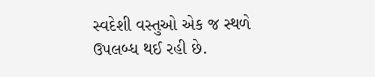સ્વદેશી વસ્તુઓ એક જ સ્થળે ઉપલબ્ધ થઈ રહી છે.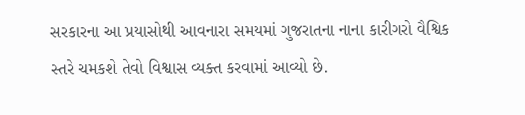સરકારના આ પ્રયાસોથી આવનારા સમયમાં ગુજરાતના નાના કારીગરો વૈશ્વિક સ્તરે ચમકશે તેવો વિશ્વાસ વ્યક્ત કરવામાં આવ્યો છે.